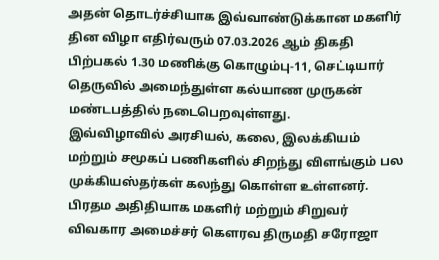அதன் தொடர்ச்சியாக இவ்வாண்டுக்கான மகளிர் தின விழா எதிர்வரும் 07.03.2026 ஆம் திகதி பிற்பகல் 1.30 மணிக்கு கொழும்பு-11, செட்டியார் தெருவில் அமைந்துள்ள கல்யாண முருகன் மண்டபத்தில் நடைபெறவுள்ளது.
இவ்விழாவில் அரசியல், கலை, இலக்கியம் மற்றும் சமூகப் பணிகளில் சிறந்து விளங்கும் பல முக்கியஸ்தர்கள் கலந்து கொள்ள உள்ளனர். பிரதம அதிதியாக மகளிர் மற்றும் சிறுவர் விவகார அமைச்சர் கெளரவ திருமதி சரோஜா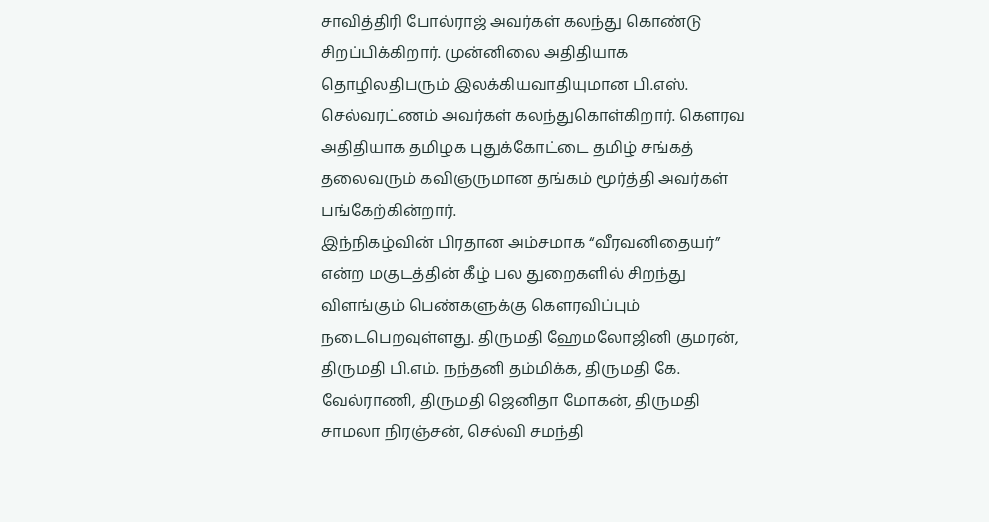சாவித்திரி போல்ராஜ் அவர்கள் கலந்து கொண்டு சிறப்பிக்கிறார். முன்னிலை அதிதியாக தொழிலதிபரும் இலக்கியவாதியுமான பி.எஸ். செல்வரட்ணம் அவர்கள் கலந்துகொள்கிறார். கெளரவ அதிதியாக தமிழக புதுக்கோட்டை தமிழ் சங்கத் தலைவரும் கவிஞருமான தங்கம் மூர்த்தி அவர்கள் பங்கேற்கின்றார்.
இந்நிகழ்வின் பிரதான அம்சமாக “வீரவனிதையர்” என்ற மகுடத்தின் கீழ் பல துறைகளில் சிறந்து விளங்கும் பெண்களுக்கு கௌரவிப்பும் நடைபெறவுள்ளது. திருமதி ஹேமலோஜினி குமரன், திருமதி பி.எம். நந்தனி தம்மிக்க, திருமதி கே. வேல்ராணி, திருமதி ஜெனிதா மோகன், திருமதி சாமலா நிரஞ்சன், செல்வி சமந்தி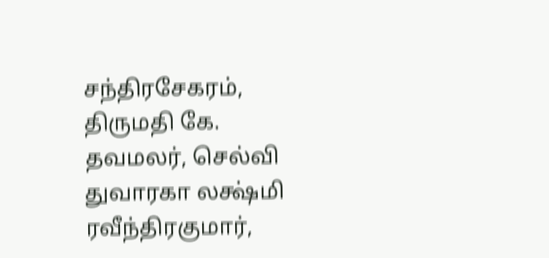சந்திரசேகரம், திருமதி கே. தவமலர், செல்வி துவாரகா லக்ஷ்மி ரவீந்திரகுமார்,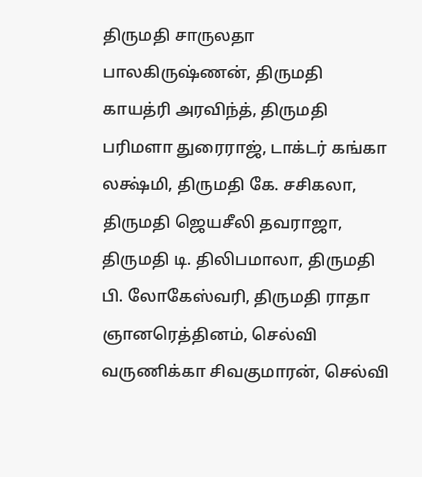திருமதி சாருலதா பாலகிருஷ்ணன், திருமதி காயத்ரி அரவிந்த், திருமதி பரிமளா துரைராஜ், டாக்டர் கங்கா லக்ஷ்மி, திருமதி கே. சசிகலா, திருமதி ஜெயசீலி தவராஜா, திருமதி டி. திலிபமாலா, திருமதி பி. லோகேஸ்வரி, திருமதி ராதா ஞானரெத்தினம், செல்வி வருணிக்கா சிவகுமாரன், செல்வி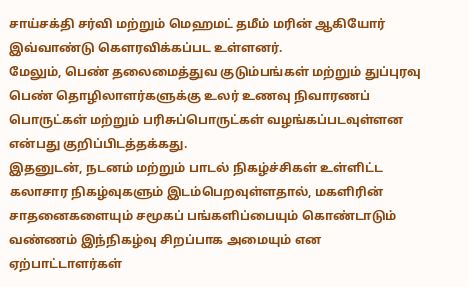சாய்சக்தி சர்வி மற்றும் மெஹமட் தமீம் மரின் ஆகியோர் இவ்வாண்டு கௌரவிக்கப்பட உள்ளனர்.
மேலும், பெண் தலைமைத்துவ குடும்பங்கள் மற்றும் துப்புரவு பெண் தொழிலாளர்களுக்கு உலர் உணவு நிவாரணப் பொருட்கள் மற்றும் பரிசுப்பொருட்கள் வழங்கப்படவுள்ளன என்பது குறிப்பிடத்தக்கது.
இதனுடன், நடனம் மற்றும் பாடல் நிகழ்ச்சிகள் உள்ளிட்ட கலாசார நிகழ்வுகளும் இடம்பெறவுள்ளதால், மகளிரின் சாதனைகளையும் சமூகப் பங்களிப்பையும் கொண்டாடும் வண்ணம் இந்நிகழ்வு சிறப்பாக அமையும் என ஏற்பாட்டாளர்கள்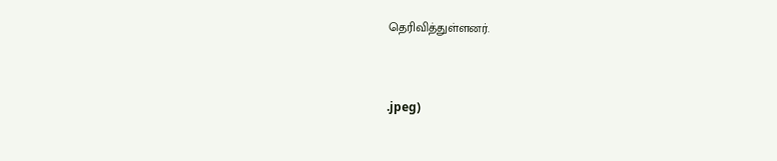தெரிவித்துள்ளனர்.


.jpeg)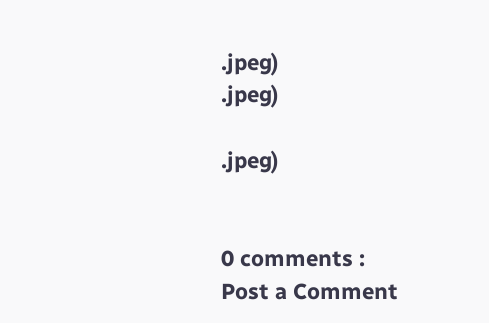.jpeg)
.jpeg)

.jpeg)


0 comments :
Post a Comment